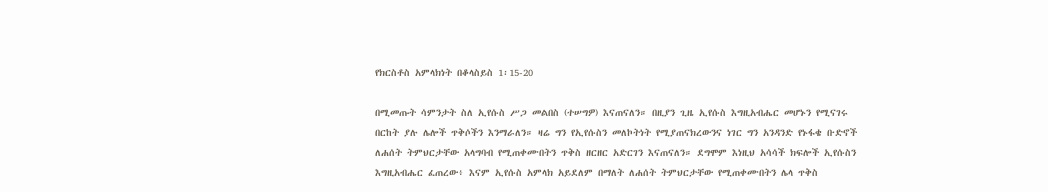የክርስቶስ አምላክነት በቆላስይስ 1፡15-20

በሚመጡት ሳምንታት ስለ ኢየሱስ ሥጋ መልበስ (ተሠግዎ) እናጠናለን። በዚያን ጊዜ ኢየሱስ እግዚአብሔር መሆኑን የሚናገሩ በርከት ያሉ ሌሎች ጥቅሶችን እንማራለን። ዛሬ ግን የኢየሱስን መለኮትነት የሚያጠናክረውንና ነገር ግን አንዳንድ የኑፋቄ ቡድኖች ለሐሰት ትምህርታቸው አላግባብ የሚጠቀሙበትን ጥቅስ ዘርዘር አድርገን እናጠናለን። ደግሞም እነዚህ አሳሳች ክፍሎች ኢየሱስን እግዚአብሔር ፈጠረው፥ እናም ኢየሱስ አምላክ አይደለም በማለት ለሐሰት ትምህርታቸው የሚጠቀሙበትን ሌላ ጥቅስ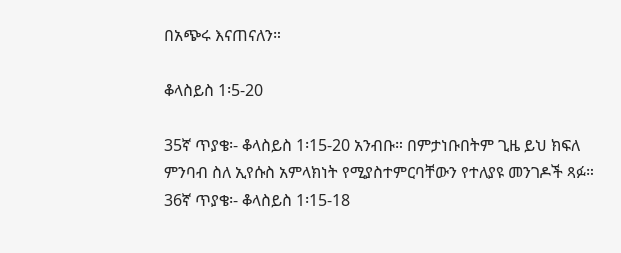በአጭሩ እናጠናለን።

ቆላስይስ 1፡5-20

35ኛ ጥያቄ፡- ቆላስይስ 1፡15-20 አንብቡ። በምታነቡበትም ጊዜ ይህ ክፍለ ምንባብ ስለ ኢየሱስ አምላክነት የሚያስተምርባቸውን የተለያዩ መንገዶች ጻፉ። 36ኛ ጥያቄ፡- ቆላስይስ 1፡15-18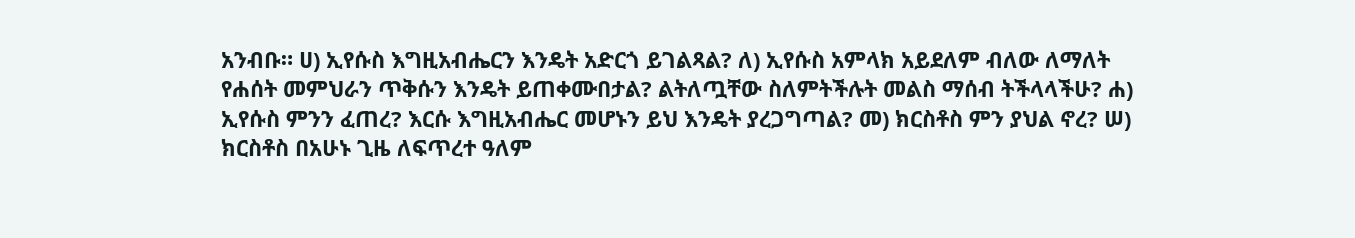አንብቡ። ሀ) ኢየሱስ እግዚአብሔርን እንዴት አድርጎ ይገልጻል? ለ) ኢየሱስ አምላክ አይደለም ብለው ለማለት የሐሰት መምህራን ጥቅሱን እንዴት ይጠቀሙበታል? ልትለጧቸው ስለምትችሉት መልስ ማሰብ ትችላላችሁ? ሐ) ኢየሱስ ምንን ፈጠረ? እርሱ እግዚአብሔር መሆኑን ይህ እንዴት ያረጋግጣል? መ) ክርስቶስ ምን ያህል ኖረ? ሠ) ክርስቶስ በአሁኑ ጊዜ ለፍጥረተ ዓለም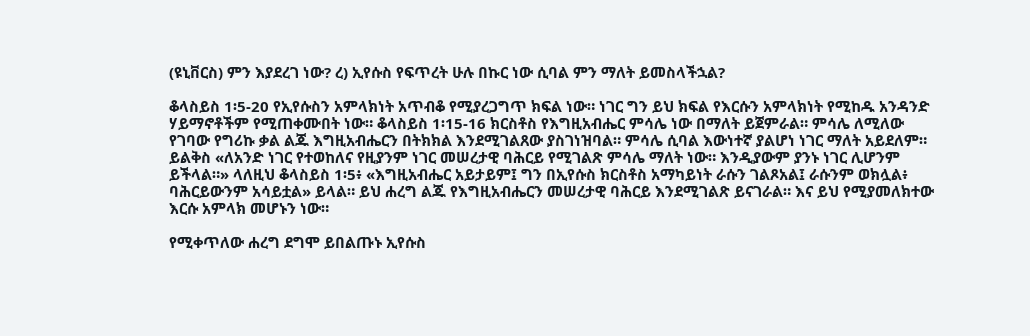(ዩኒቨርስ) ምን እያደረገ ነው? ረ) ኢየሱስ የፍጥረት ሁሉ በኩር ነው ሲባል ምን ማለት ይመስላችኋል?

ቆላስይስ 1፡5-20 የኢየሱስን አምላክነት አጥብቆ የሚያረጋግጥ ክፍል ነው። ነገር ግን ይህ ክፍል የእርሱን አምላክነት የሚከዱ አንዳንድ ሃይማኖቶችም የሚጠቀሙበት ነው። ቆላስይስ 1፡15-16 ክርስቶስ የእግዚአብሔር ምሳሌ ነው በማለት ይጀምራል። ምሳሌ ለሚለው የገባው የግሪኩ ቃል ልጁ እግዚአብሔርን በትክክል እንደሚገልጸው ያስገነዝባል። ምሳሌ ሲባል እውነተኛ ያልሆነ ነገር ማለት አይደለም። ይልቅስ «ለአንድ ነገር የተወከለና የዚያንም ነገር መሠረታዊ ባሕርይ የሚገልጽ ምሳሌ ማለት ነው። እንዲያውም ያንኑ ነገር ሊሆንም ይችላል።» ላለዚህ ቆላስይስ 1፡5፥ «እግዚአብሔር አይታይም፤ ግን በኢየሱስ ክርስቶስ አማካይነት ራሱን ገልጾአል፤ ራሱንም ወክሏል፥ ባሕርይውንም አሳይቷል» ይላል። ይህ ሐረግ ልጁ የእግዚአብሔርን መሠረታዊ ባሕርይ እንደሚገልጽ ይናገራል። እና ይህ የሚያመለክተው እርሱ አምላክ መሆኑን ነው።

የሚቀጥለው ሐረግ ደግሞ ይበልጡኑ ኢየሱስ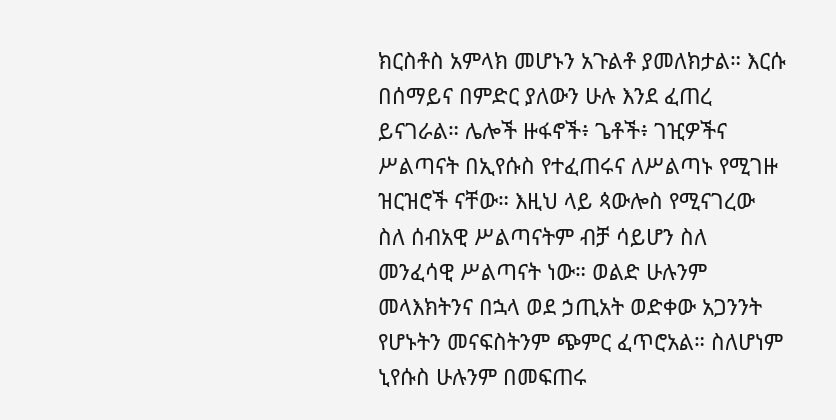ክርስቶስ አምላክ መሆኑን አጉልቶ ያመለክታል። እርሱ በሰማይና በምድር ያለውን ሁሉ እንደ ፈጠረ ይናገራል። ሌሎች ዙፋኖች፥ ጌቶች፥ ገዢዎችና ሥልጣናት በኢየሱስ የተፈጠሩና ለሥልጣኑ የሚገዙ ዝርዝሮች ናቸው። እዚህ ላይ ጳውሎስ የሚናገረው ስለ ሰብአዊ ሥልጣናትም ብቻ ሳይሆን ስለ መንፈሳዊ ሥልጣናት ነው። ወልድ ሁሉንም መላእክትንና በኋላ ወደ ኃጢአት ወድቀው አጋንንት የሆኑትን መናፍስትንም ጭምር ፈጥሮአል። ስለሆነም ኒየሱስ ሁሉንም በመፍጠሩ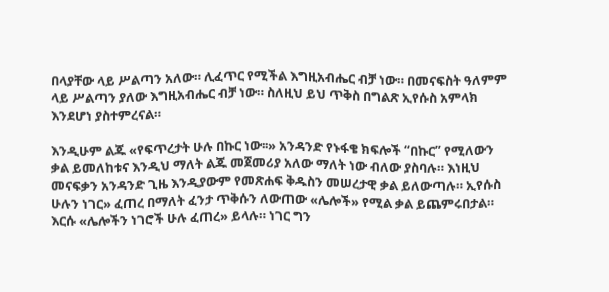በላያቸው ላይ ሥልጣን አለው። ሊፈጥር የሚችል እግዚአብሔር ብቻ ነው። በመናፍስት ዓለምም ላይ ሥልጣን ያለው እግዚአብሔር ብቻ ነው። ስለዚህ ይህ ጥቅስ በግልጽ ኢየሱስ አምላክ እንደሆነ ያስተምረናል።

እንዲሁም ልጁ «የፍጥረታት ሁሉ በኩር ነው፡፡» አንዳንድ የኑፋቄ ክፍሎች “በኩር” የሚለውን ቃል ይመለከቱና እንዲህ ማለት ልጁ መጀመሪያ አለው ማለት ነው ብለው ያስባሉ። እነዚህ መናፍቃን አንዳንድ ጊዜ እንዲያውም የመጽሐፍ ቅዱስን መሠረታዊ ቃል ይለውጣሉ። ኢየሱስ ሁሉን ነገር» ፈጠረ በማለት ፈንታ ጥቅሱን ለውጠው «ሌሎች» የሚል ቃል ይጨምሩበታል። እርሱ «ሌሎችን ነገሮች ሁሉ ፈጠረ» ይላሉ። ነገር ግን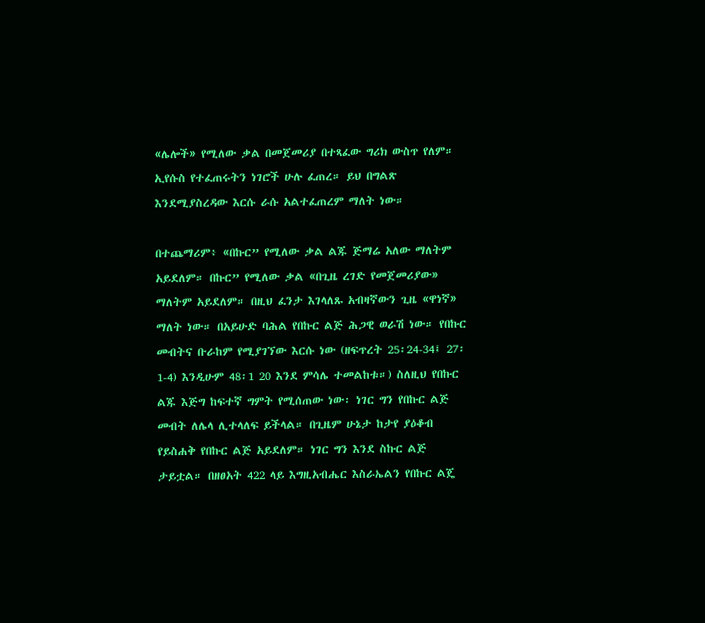«ሌሎች» የሚለው ቃል በመጀመሪያ በተጻፈው ግሪክ ውስጥ የለም። ኢየሱስ የተፈጠሩትን ነገሮች ሁሉ ፈጠረ። ይህ በግልጽ እንደሚያስረዳው እርሱ ራሱ አልተፈጠረም ማለት ነው።

በተጨማሪም፥ «በኩር” የሚለው ቃል ልጁ ጅማሬ አለው ማለትም አይደለም። በኩር” የሚለው ቃል «በጊዜ ረገድ የመጀመሪያው» ማለትም አይደለም። በዚህ ፈንታ እገላለጹ አብዛኛውን ጊዜ «ዋነኛ» ማለት ነው። በአይሁድ ባሕል የበኩር ልጅ ሕጋዊ ወራሽ ነው። የበኩር መብትና ቡራከም የሚያገኘው እርሱ ነው (ዘፍጥረት 25፡24-34፤ 27፡1-4) እንዲሁም 48፡1 20 እንደ ምሳሌ ተመልከቱ።) ስለዚህ የበኩር ልጁ እጅግ ከፍተኛ ግምት የሚሰጠው ነው፡ ነገር ግን የበኩር ልጅ መብት ለሌላ ሊተላለፍ ይችላል። በጊዜም ሁኔታ ከታየ ያዕቆብ የይስሐቅ የበኩር ልጅ አይደለም። ነገር ግን እንደ ስኩር ልጅ ታይቷል። በዘፀአት 422 ላይ እግዚአብሔር እስራኤልን የበኩር ልጄ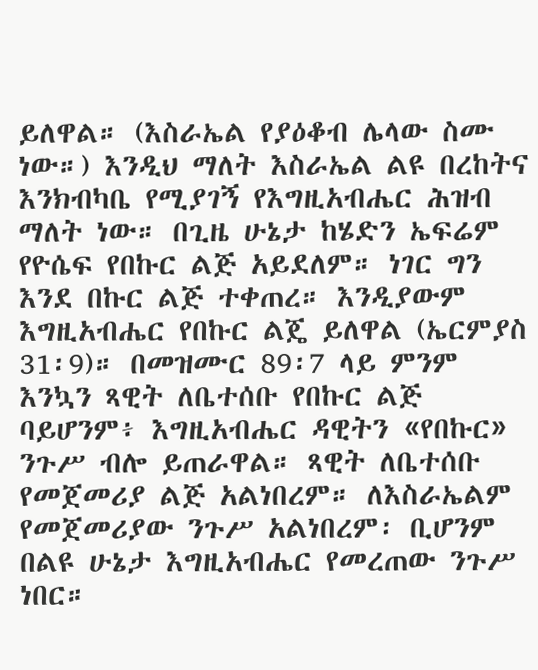ይለዋል። (እስራኤል የያዕቆብ ሌላው ስሙ ነው።) እንዲህ ማለት እስራኤል ልዩ በረከትና እንክብካቤ የሚያገኝ የእግዚአብሔር ሕዝብ ማለት ነው። በጊዜ ሁኔታ ከሄድን ኤፍሬም የዮሴፍ የበኩር ልጅ አይደለም። ነገር ግን እንደ በኩር ልጅ ተቀጠረ። እንዲያውም እግዚአብሔር የበኩር ልጄ ይለዋል (ኤርምያስ 31፡9)። በመዝሙር 89፡7 ላይ ምንም እንኳን ጻዊት ለቤተሰቡ የበኩር ልጅ ባይሆንም፥ እግዚአብሔር ዳዊትን «የበኩር» ንጉሥ ብሎ ይጠራዋል። ጻዊት ለቤተሰቡ የመጀመሪያ ልጅ አልነበረም። ለእስራኤልም የመጀመሪያው ንጉሥ አልነበረም፡ ቢሆንም በልዩ ሁኔታ እግዚአብሔር የመረጠው ንጉሥ ነበር።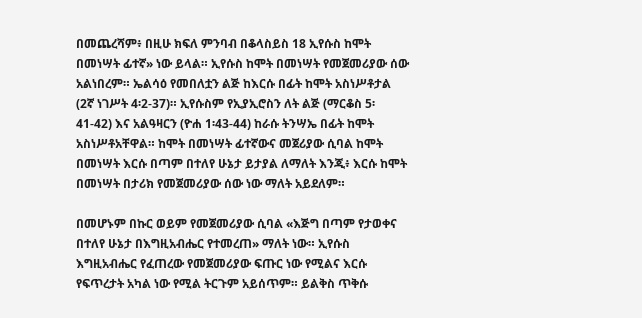በመጨረሻም፥ በዚሁ ክፍለ ምንባብ በቆላስይስ 18 ኢየሱስ ከሞት በመነሣት ፊተኛ» ነው ይላል። ኢየሱስ ከሞት በመነሣት የመጀመሪያው ሰው አልነበረም። ኤልሳዕ የመበለቷን ልጅ ከእርሱ በፊት ከሞት አስነሥቶታል (2ኛ ነገሥት 4፡2-37)። ኢየሱስም የኢያኢሮስን ለት ልጅ (ማርቆስ 5፡41-42) እና አልዓዛርን (ዮሐ 1፡43-44) ከራሱ ትንሣኤ በፊት ከሞት አስነሥቶአቸዋል። ከሞት በመነሣት ፊተኛውና መጀሪያው ሲባል ከሞት በመነሣት እርሱ በጣም በተለየ ሁኔታ ይታያል ለማለት እንጂ፥ እርሱ ከሞት በመነሣት በታሪክ የመጀመሪያው ሰው ነው ማለት አይደለም።

በመሆኑም በኩር ወይም የመጀመሪያው ሲባል «እጅግ በጣም የታወቀና በተለየ ሁኔታ በእግዚአብሔር የተመረጠ» ማለት ነው። ኢየሱስ እግዚአብሔር የፈጠረው የመጀመሪያው ፍጡር ነው የሚልና እርሱ የፍጥረታት አካል ነው የሚል ትርጉም አይሰጥም። ይልቅስ ጥቅሱ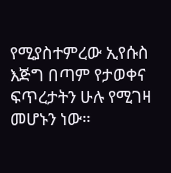የሚያስተምረው ኢየሱስ እጅግ በጣም የታወቀና ፍጥረታትን ሁሉ የሚገዛ መሆኑን ነው።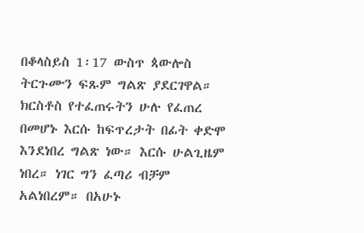በቆላስይስ 1፡17 ውስጥ ጳውሎስ ትርጉሙን ፍጹም ግልጽ ያደርገዋል። ክርስቶስ የተፈጠሩትን ሁሉ የፈጠረ በመሆኑ እርሱ ከፍጥረታት በፊት ቀድሞ እንደነበረ ግልጽ ነው። እርሱ ሁልጊዜም ነበረ። ነገር ግን ፈጣሪ ብቻም አልነበረም። በአሁኑ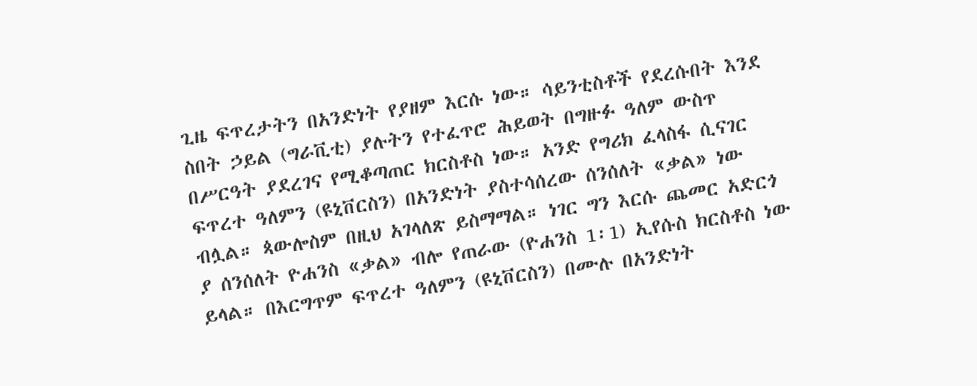ጊዜ ፍጥረታትን በአንድነት የያዘም እርሱ ነው። ሳይንቲስቶች የደረሱበት እንደ ስበት ኃይል (ግራቪቲ) ያሉትን የተፈጥሮ ሕይወት በግዙፉ ዓለም ውስጥ በሥርዓት ያደረገና የሚቆጣጠር ክርስቶስ ነው። አንድ የግሪክ ፈላስፋ ሲናገር ፍጥረተ ዓለምን (ዩኒቨርስን) በአንድነት ያስተሳሰረው ሰንሰለት «ቃል» ነው ብሏል። ጳውሎስም በዚህ አገላለጽ ይስማማል። ነገር ግን እርሱ ጨመር አድርጎ ያ ሰንሰለት ዮሐንስ «ቃል» ብሎ የጠራው (ዮሐንስ 1፡1) ኢየሱስ ክርስቶስ ነው ይላል። በእርግጥም ፍጥረተ ዓለምን (ዩኒቨርስን) በሙሉ በአንድነት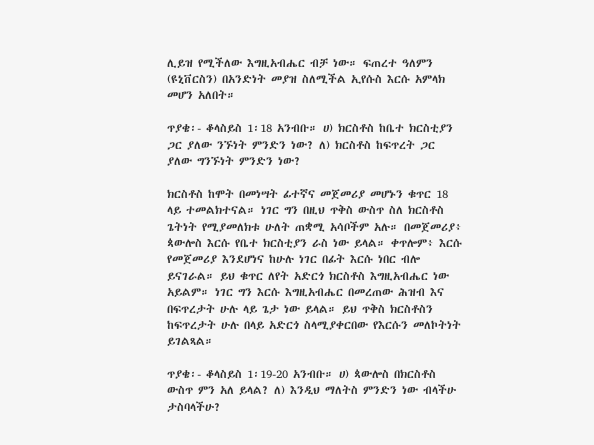ሊይዝ የሚችለው እግዚአብሔር ብቻ ነው። ፍጠረተ ዓለምን (ዩኒቨርስን) በአንድነት መያዝ ስለሚችል ኢየሱስ እርሱ አምላክ መሆን አለበት።

ጥያቄ፡- ቆላስይስ 1፡18 አንብቡ። ሀ) ክርስቶስ ከቤተ ክርስቲያን ጋር ያለው ንኙነት ምንድን ነው? ለ) ክርስቶስ ከፍጥረት ጋር ያለው ግንኙነት ምንድን ነው?

ክርስቶስ ከሞት በመነሣት ፊተኛና መጀመሪያ መሆኑን ቁጥር 18 ላይ ተመልክተናል። ነገር ግን በዚህ ጥቅስ ውስጥ ስለ ክርስቶስ ጌትነት የሚያመለክቱ ሁለት ጠቋሚ አሳቦችም አሉ። በመጀመሪያ፥ ጳውሎስ እርሱ የቤተ ክርስቲያን ራስ ነው ይላል። ቀጥሎም፥ እርሱ የመጀመሪያ እንደሆነና ከሁሉ ነገር በፊት እርሱ ነበር ብሎ ይናገራል። ይህ ቁጥር ለየት አድርጎ ክርስቶስ እግዚአብሔር ነው አይልም። ነገር ግን እርሱ እግዚአብሔር በመረጠው ሕዝብ እና በፍጥረታት ሁሉ ላይ ጌታ ነው ይላል። ይህ ጥቅስ ክርስቶስን ከፍጥረታት ሁሉ በላይ አድርጎ ስላሚያቀርበው የእርሱን መለኮትነት ይገልጻል።

ጥያቄ፡- ቆላስይስ 1፡19-20 አንብቡ። ሀ) ጳውሎስ በክርስቶስ ውስጥ ምን አለ ይላል? ለ) እንዲህ ማለትስ ምንድን ነው ብላችሁ ታስባላችሁ?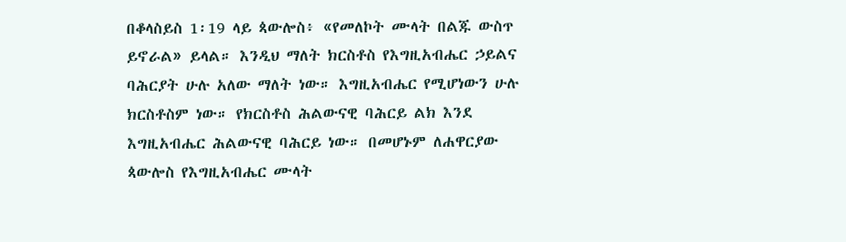በቆላስይስ 1፡19 ላይ ጳውሎስ፥ «የመለኮት ሙላት በልጁ ውስጥ ይኖራል» ይላል። እንዲህ ማለት ክርስቶስ የእግዚአብሔር ኃይልና ባሕርያት ሁሉ አለው ማለት ነው። እግዚአብሔር የሚሆነውን ሁሉ ክርስቶስም ነው። የክርስቶስ ሕልውናዊ ባሕርይ ልክ እንደ እግዚአብሔር ሕልውናዊ ባሕርይ ነው። በመሆኑም ለሐዋርያው ጳውሎስ የእግዚአብሔር ሙላት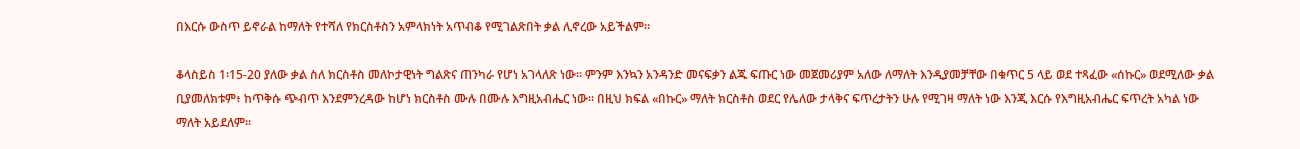በእርሱ ውስጥ ይኖራል ከማለት የተሻለ የክርስቶስን አምላክነት አጥብቆ የሚገልጽበት ቃል ሊኖረው አይችልም።

ቆላስይስ 1፡15-20 ያለው ቃል ስለ ክርስቶስ መለኮታዊነት ግልጽና ጠንካራ የሆነ አገላለጽ ነው። ምንም እንኳን አንዳንድ መናፍቃን ልጁ ፍጡር ነው መጀመሪያም አለው ለማለት እንዲያመቻቸው በቁጥር 5 ላይ ወደ ተጻፈው «ሰኩር» ወደሚለው ቃል ቢያመለክቱም፥ ከጥቅሱ ጭብጥ እንደምንረዳው ከሆነ ክርስቶስ ሙሉ በሙሉ እግዚአብሔር ነው። በዚህ ክፍል «በኩር» ማለት ክርስቶስ ወደር የሌለው ታላቅና ፍጥረታትን ሁሉ የሚገዛ ማለት ነው እንጂ እርሱ የእግዚአብሔር ፍጥረት አካል ነው ማለት አይደለም።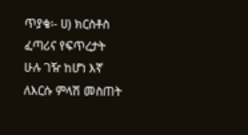ጥያቄ፡- ሀ) ክርስቶስ ፈጣሪና የፍጥረታት ሁሉ ገዥ ከሆነ እኛ ለእርሱ ምላሽ መስጠት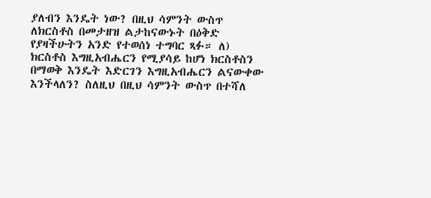ያለብን እንዴት ነው? በዚህ ሳምንት ውስጥ ለክርስቶስ በመታዘዝ ልታከናውኑት በዕቅድ የያዛችሁትን አንድ የተወሰነ ተግባር ጻፉ። ለ) ክርስቶስ እግዚአብሔርን የሚያሳይ ከሆነ ክርስቶስን በማወቅ እንዴት እድርገን እግዚአብሔርን ልናውቀው እንችላለን? ስለዚህ በዚህ ሳምንት ውስጥ በተሻለ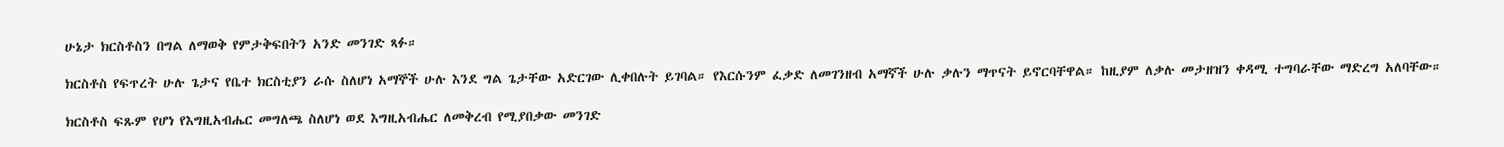ሁኔታ ክርስቶስን በግል ለማወቅ የምታቅፍበትን አንድ መንገድ ጻፉ።

ክርስቶስ የፍጥረት ሁሉ ጌታና የቤተ ክርስቲያን ራሱ ስለሆነ አማኞች ሁሉ እንደ ግል ጌታቸው አድርገው ሊቀበሉት ይገባል። የእርሱንም ፈቃድ ለመገንዘብ አማኛች ሁሉ ቃሉን ማጥናት ይኖርባቸዋል። ከዚያም ለቃሉ መታዘዝን ቀዳሚ ተግባራቸው ማድረግ አለባቸው።

ክርስቶስ ፍጹም የሆነ የእግዚአብሔር መግለጫ ስለሆነ ወደ እግዚአብሔር ለመቅረብ የሚያበቃው መንገድ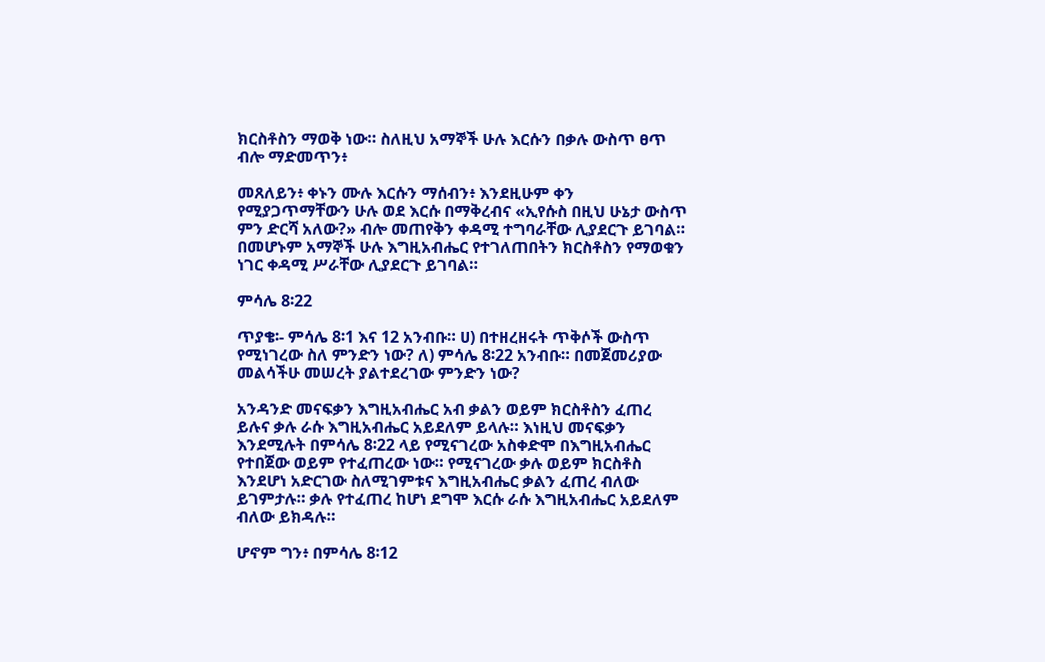ክርስቶስን ማወቅ ነው። ስለዚህ አማኞች ሁሉ እርሱን በቃሉ ውስጥ ፀጥ ብሎ ማድመጥን፥

መጸለይን፥ ቀኑን ሙሉ እርሱን ማሰብን፥ እንደዚሁም ቀን የሚያጋጥማቸውን ሁሉ ወደ እርሱ በማቅረብና «ኢየሱስ በዚህ ሁኔታ ውስጥ ምን ድርሻ አለው?» ብሎ መጠየቅን ቀዳሚ ተግባራቸው ሊያደርጉ ይገባል። በመሆኑም አማኞች ሁሉ እግዚአብሔር የተገለጠበትን ክርስቶስን የማወቁን ነገር ቀዳሚ ሥራቸው ሊያደርጉ ይገባል።

ምሳሌ 8፡22

ጥያቄ፡- ምሳሌ 8፡1 እና 12 አንብቡ። ሀ) በተዘረዘሩት ጥቅሶች ውስጥ የሚነገረው ስለ ምንድን ነው? ለ) ምሳሌ 8፡22 አንብቡ። በመጀመሪያው መልሳችሁ መሠረት ያልተደረገው ምንድን ነው?

አንዳንድ መናፍቃን እግዚአብሔር አብ ቃልን ወይም ክርስቶስን ፈጠረ ይሉና ቃሉ ራሱ እግዚአብሔር አይደለም ይላሉ። እነዚህ መናፍቃን እንደሚሉት በምሳሌ 8፡22 ላይ የሚናገረው አስቀድሞ በእግዚአብሔር የተበጀው ወይም የተፈጠረው ነው። የሚናገረው ቃሉ ወይም ክርስቶስ እንደሆነ አድርገው ስለሚገምቱና እግዚአብሔር ቃልን ፈጠረ ብለው ይገምታሉ። ቃሉ የተፈጠረ ከሆነ ደግሞ እርሱ ራሱ እግዚአብሔር አይደለም ብለው ይክዳሉ።

ሆኖም ግን፥ በምሳሌ 8፡12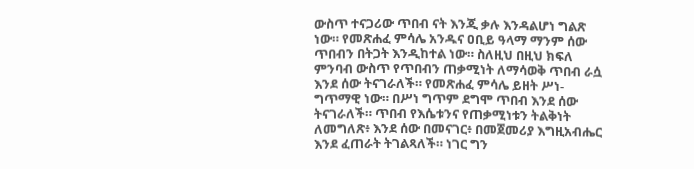ውስጥ ተናጋሪው ጥበብ ናት እንጂ ቃሉ እንዳልሆነ ግልጽ ነው። የመጽሐፈ ምሳሌ አንዱና ዐቢይ ዓላማ ማንም ሰው ጥበብን በትጋት እንዲከተል ነው። ስለዚህ በዚህ ክፍለ ምንባብ ውስጥ የጥበብን ጠቃሚነት ለማሳወቅ ጥበብ ራሷ እንደ ሰው ትናገራለች። የመጽሐፈ ምሳሌ ይዘት ሥነ-ግጥማዊ ነው። በሥነ ግጥም ደግሞ ጥበብ እንደ ሰው ትናገራለች። ጥበብ የእሴቱንና የጠቃሚነቱን ትልቅነት ለመግለጽ፥ እንደ ሰው በመናገር፥ በመጀመሪያ እግዚአብሔር እንደ ፈጠራት ትገልጻለች። ነገር ግን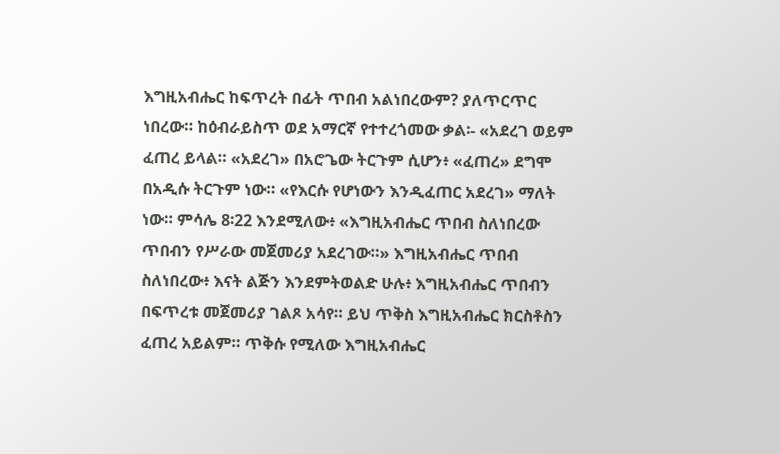እግዚአብሔር ከፍጥረት በፊት ጥበብ አልነበረውም? ያለጥርጥር ነበረው። ከዕብራይስጥ ወደ አማርኛ የተተረጎመው ቃል፡- «አደረገ ወይም ፈጠረ ይላል። «አደረገ» በአሮጌው ትርጉም ሲሆን፥ «ፈጠረ» ደግሞ በአዲሱ ትርጉም ነው። «የእርሱ የሆነውን እንዲፈጠር አደረገ» ማለት ነው። ምሳሌ 8፡22 እንደሚለው፥ «እግዚአብሔር ጥበብ ስለነበረው ጥበብን የሥራው መጀመሪያ አደረገው።» እግዚአብሔር ጥበብ ስለነበረው፥ እናት ልጅን እንደምትወልድ ሁሉ፥ እግዚአብሔር ጥበብን በፍጥረቱ መጀመሪያ ገልጾ አሳየ። ይህ ጥቅስ እግዚአብሔር ክርስቶስን ፈጠረ አይልም። ጥቅሱ የሚለው እግዚአብሔር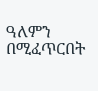ዓለምን በሚፈጥርበት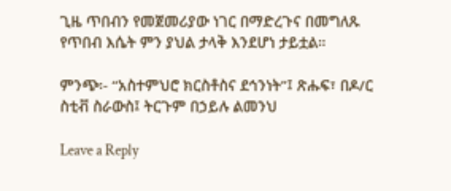ጊዜ ጥበብን የመጀመሪያው ነገር በማድረጉና በመግለጹ የጥበብ እሴት ምን ያህል ታላቅ እንደሆነ ታይቷል።

ምንጭ፡- “አስተምህሮ ክርስቶስና ደኅንነት”፤ ጽሑፍ፣ በዶ/ር ስቲቭ ስራውስ፤ ትርጉም በኃይሉ ልመንህ

Leave a Reply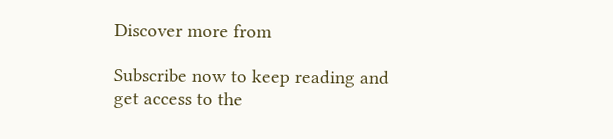Discover more from

Subscribe now to keep reading and get access to the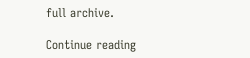full archive.

Continue reading